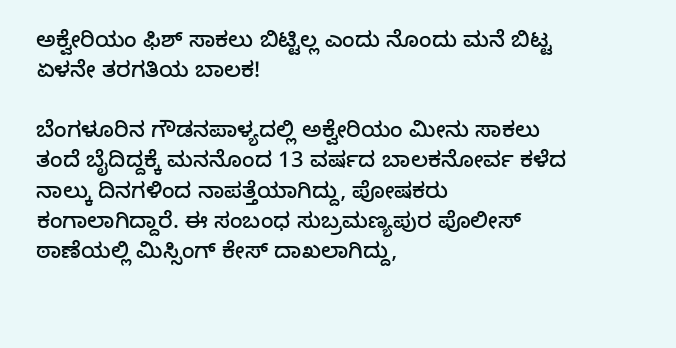ಅಕ್ವೇರಿಯಂ ಫಿಶ್ ಸಾಕಲು ಬಿಟ್ಟಿಲ್ಲ ಎಂದು ನೊಂದು ಮನೆ ಬಿಟ್ಟ ಏಳನೇ ತರಗತಿಯ ಬಾಲಕ!

ಬೆಂಗಳೂರಿನ ಗೌಡನಪಾಳ್ಯದಲ್ಲಿ ಅಕ್ವೇರಿಯಂ ಮೀನು ಸಾಕಲು ತಂದೆ ಬೈದಿದ್ದಕ್ಕೆ ಮನನೊಂದ 13 ವರ್ಷದ ಬಾಲಕನೋರ್ವ ಕಳೆದ ನಾಲ್ಕು ದಿನಗಳಿಂದ ನಾಪತ್ತೆಯಾಗಿದ್ದು, ಪೋಷಕರು ಕಂಗಾಲಾಗಿದ್ದಾರೆ. ಈ ಸಂಬಂಧ ಸುಬ್ರಮಣ್ಯಪುರ ಪೊಲೀಸ್ ಠಾಣೆಯಲ್ಲಿ ಮಿಸ್ಸಿಂಗ್ ಕೇಸ್ ದಾಖಲಾಗಿದ್ದು,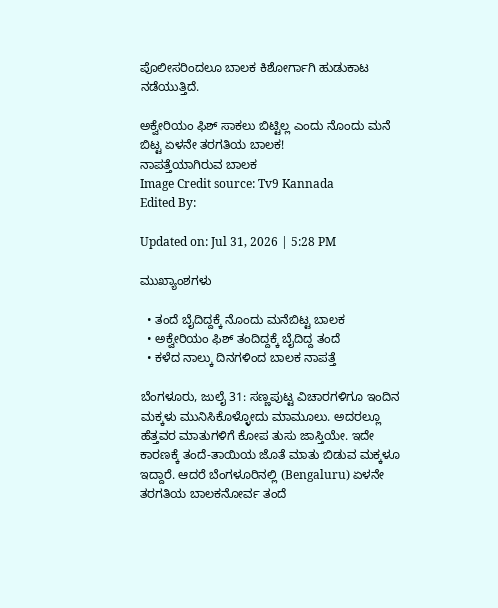ಪೊಲೀಸರಿಂದಲೂ ಬಾಲಕ ಕಿಶೋರ್ಗಾಗಿ ಹುಡುಕಾಟ ನಡೆಯುತ್ತಿದೆ.

ಅಕ್ವೇರಿಯಂ ಫಿಶ್ ಸಾಕಲು ಬಿಟ್ಟಿಲ್ಲ ಎಂದು ನೊಂದು ಮನೆ ಬಿಟ್ಟ ಏಳನೇ ತರಗತಿಯ ಬಾಲಕ!
ನಾಪತ್ತೆಯಾಗಿರುವ ಬಾಲಕ
Image Credit source: Tv9 Kannada
Edited By:

Updated on: Jul 31, 2026 | 5:28 PM

ಮುಖ್ಯಾಂಶಗಳು

  • ತಂದೆ ಬೈದಿದ್ದಕ್ಕೆ ನೊಂದು ಮನೆಬಿಟ್ಟ ಬಾಲಕ
  • ಅಕ್ವೇರಿಯಂ ಫಿಶ್ ತಂದಿದ್ದಕ್ಕೆ ಬೈದಿದ್ದ ತಂದೆ
  • ಕಳೆದ ನಾಲ್ಕು ದಿನಗಳಿಂದ ಬಾಲಕ ನಾಪತ್ತೆ

ಬೆಂಗಳೂರು, ಜುಲೈ 31: ಸಣ್ಣಪುಟ್ಟ ವಿಚಾರಗಳಿಗೂ ಇಂದಿನ ಮಕ್ಕಳು ಮುನಿಸಿಕೊಳ್ಳೋದು ಮಾಮೂಲು. ಅದರಲ್ಲೂ ಹೆತ್ತವರ ಮಾತುಗಳಿಗೆ ಕೋಪ ತುಸು ಜಾಸ್ತಿಯೇ. ಇದೇ ಕಾರಣಕ್ಕೆ ತಂದೆ-ತಾಯಿಯ ಜೊತೆ ಮಾತು ಬಿಡುವ ಮಕ್ಕಳೂ ಇದ್ದಾರೆ. ಆದರೆ ಬೆಂಗಳೂರಿನಲ್ಲಿ (Bengaluru) ಏಳನೇ ತರಗತಿಯ ಬಾಲಕನೋರ್ವ ತಂದೆ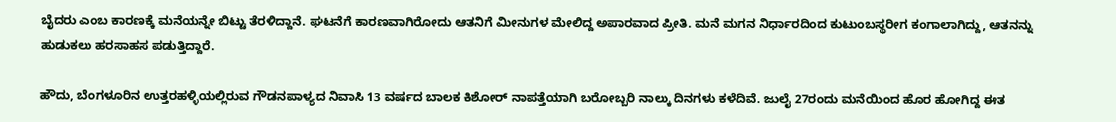ಬೈದರು ಎಂಬ ಕಾರಣಕ್ಕೆ ಮನೆಯನ್ನೇ ಬಿಟ್ಟು ತೆರಳಿದ್ದಾನೆ. ಘಟನೆಗೆ ಕಾರಣವಾಗಿರೋದು ಆತನಿಗೆ ಮೀನುಗಳ ಮೇಲಿದ್ದ ಅಪಾರವಾದ ಪ್ರೀತಿ. ಮನೆ ಮಗನ ನಿರ್ಧಾರದಿಂದ ಕುಟುಂಬಸ್ಥರೀಗ ಕಂಗಾಲಾಗಿದ್ದು, ಆತನನ್ನು ಹುಡುಕಲು ಹರಸಾಹಸ ಪಡುತ್ತಿದ್ದಾರೆ.

ಹೌದು, ಬೆಂಗಳೂರಿನ ಉತ್ತರಹಳ್ಳಿಯಲ್ಲಿರುವ ಗೌಡನಪಾಳ್ಯದ ನಿವಾಸಿ 13 ವರ್ಷದ ಬಾಲಕ ಕಿಶೋರ್ ನಾಪತ್ತೆಯಾಗಿ ಬರೋಬ್ಬರಿ ನಾಲ್ಕು ದಿನಗಳು ಕಳೆದಿವೆ. ಜುಲೈ 27ರಂದು ಮನೆಯಿಂದ ಹೊರ ಹೋಗಿದ್ದ ಈತ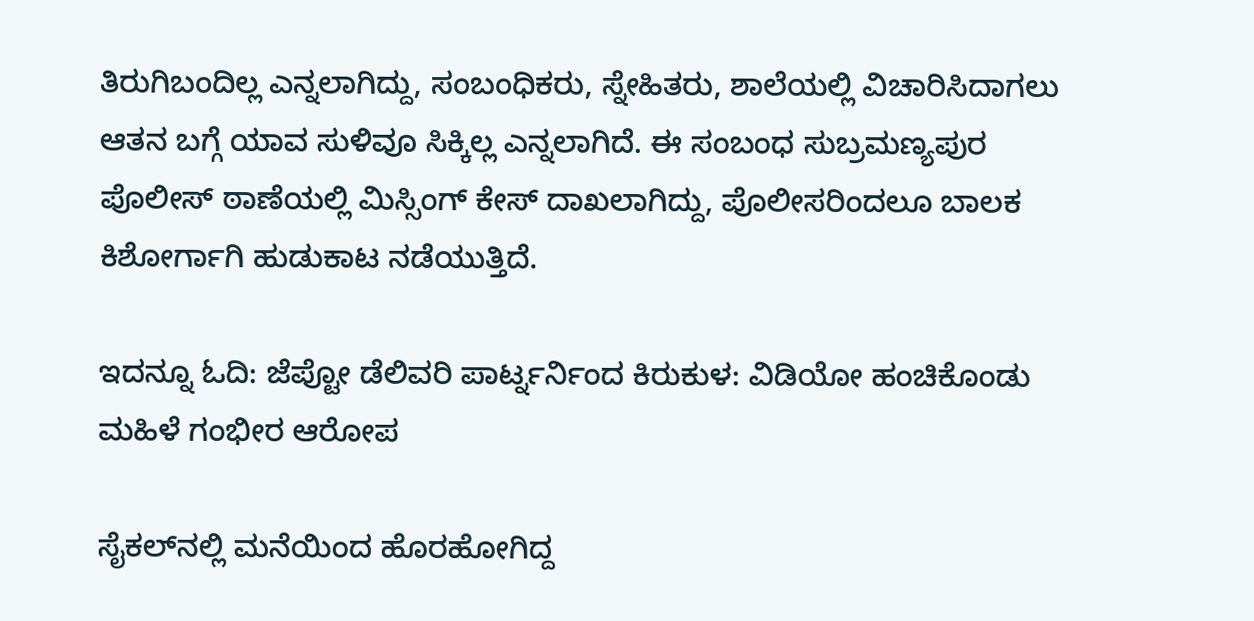ತಿರುಗಿಬಂದಿಲ್ಲ ಎನ್ನಲಾಗಿದ್ದು, ಸಂಬಂಧಿಕರು, ಸ್ನೇಹಿತರು, ಶಾಲೆಯಲ್ಲಿ ವಿಚಾರಿಸಿದಾಗಲು ಆತನ ಬಗ್ಗೆ ಯಾವ ಸುಳಿವೂ ಸಿಕ್ಕಿಲ್ಲ ಎನ್ನಲಾಗಿದೆ. ಈ ಸಂಬಂಧ ಸುಬ್ರಮಣ್ಯಪುರ ಪೊಲೀಸ್ ಠಾಣೆಯಲ್ಲಿ ಮಿಸ್ಸಿಂಗ್ ಕೇಸ್ ದಾಖಲಾಗಿದ್ದು, ಪೊಲೀಸರಿಂದಲೂ ಬಾಲಕ ಕಿಶೋರ್ಗಾಗಿ ಹುಡುಕಾಟ ನಡೆಯುತ್ತಿದೆ.

ಇದನ್ನೂ ಓದಿ: ಜೆಪ್ಟೋ ಡೆಲಿವರಿ ಪಾರ್ಟ್ನರ್ನಿಂದ ಕಿರುಕುಳ: ವಿಡಿಯೋ ಹಂಚಿಕೊಂಡು ಮಹಿಳೆ ಗಂಭೀರ ಆರೋಪ

ಸೈಕಲ್‌ನಲ್ಲಿ ಮನೆಯಿಂದ ಹೊರಹೋಗಿದ್ದ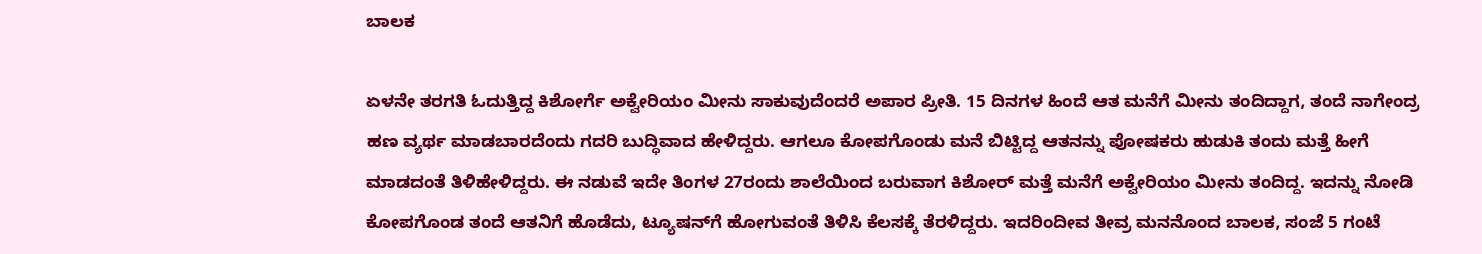ಬಾಲಕ

ಏಳನೇ ತರಗತಿ ಓದುತ್ತಿದ್ದ ಕಿಶೋರ್ಗೆ ಅಕ್ವೇರಿಯಂ ಮೀನು ಸಾಕುವುದೆಂದರೆ ಅಪಾರ ಪ್ರೀತಿ. 15 ದಿನಗಳ ಹಿಂದೆ ಆತ ಮನೆಗೆ ಮೀನು ತಂದಿದ್ದಾಗ, ತಂದೆ ನಾಗೇಂದ್ರ ಹಣ ವ್ಯರ್ಥ ಮಾಡಬಾರದೆಂದು ಗದರಿ ಬುದ್ಧಿವಾದ ಹೇಳಿದ್ದರು. ಆಗಲೂ ಕೋಪಗೊಂಡು ಮನೆ ಬಿಟ್ಟಿದ್ದ ಆತನನ್ನು ಪೋಷಕರು ಹುಡುಕಿ ತಂದು ಮತ್ತೆ ಹೀಗೆ ಮಾಡದಂತೆ ತಿಳಿಹೇಳಿದ್ದರು. ಈ ನಡುವೆ ಇದೇ ತಿಂಗಳ 27ರಂದು ಶಾಲೆಯಿಂದ ಬರುವಾಗ ಕಿಶೋರ್ ಮತ್ತೆ ಮನೆಗೆ ಅಕ್ವೇರಿಯಂ ಮೀನು ತಂದಿದ್ದ. ಇದನ್ನು ನೋಡಿ ಕೋಪಗೊಂಡ ತಂದೆ ಆತನಿಗೆ ಹೊಡೆದು, ಟ್ಯೂಷನ್‌ಗೆ ಹೋಗುವಂತೆ ತಿಳಿಸಿ ಕೆಲಸಕ್ಕೆ ತೆರಳಿದ್ದರು. ಇದರಿಂದೀವ ತೀವ್ರ ಮನನೊಂದ ಬಾಲಕ, ಸಂಜೆ 5 ಗಂಟೆ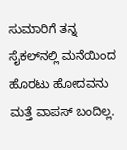ಸುಮಾರಿಗೆ ತನ್ನ ಸೈಕಲ್‌ನಲ್ಲಿ ಮನೆಯಿಂದ ಹೊರಟು ಹೋದವನು ಮತ್ತೆ ವಾಪಸ್ ಬಂದಿಲ್ಲ.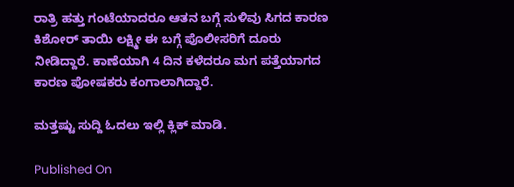ರಾತ್ರಿ ಹತ್ತು ಗಂಟೆಯಾದರೂ ಆತನ ಬಗ್ಗೆ ಸುಳಿವು ಸಿಗದ ಕಾರಣ ಕಿಶೋರ್ ತಾಯಿ ಲಕ್ಷ್ಮೀ ಈ ಬಗ್ಗೆ ಪೊಲೀಸರಿಗೆ ದೂರು ನೀಡಿದ್ದಾರೆ. ಕಾಣೆಯಾಗಿ 4 ದಿನ ಕಳೆದರೂ ಮಗ ಪತ್ತೆಯಾಗದ ಕಾರಣ ಪೋಷಕರು ಕಂಗಾಲಾಗಿದ್ದಾರೆ.

ಮತ್ತಷ್ಟು ಸುದ್ದಿ ಓದಲು ಇಲ್ಲಿ ಕ್ಲಿಕ್ ಮಾಡಿ.

Published On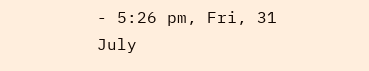- 5:26 pm, Fri, 31 July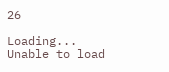26

Loading...
Unable to load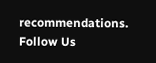recommendations.
Follow Us